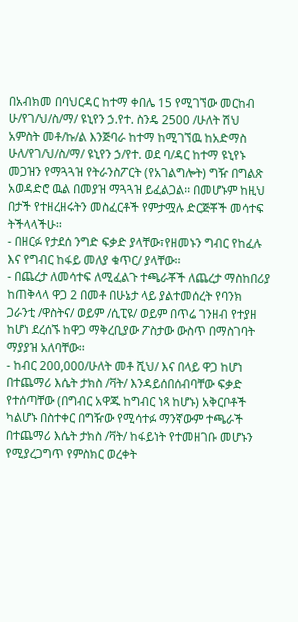በአብክመ በባህርዳር ከተማ ቀበሌ 15 የሚገኘው መርከብ ሁ/የገ/ህ/ስ/ማ/ ዩኒየን ኃ.የተ. ስንዴ 2500 /ሁለት ሽህ አምስት መቶ/ኩ/ል እንጅባራ ከተማ ከሚገኘዉ ከአድማስ ሁለ/የገ/ህ/ስ/ማ/ ዩኒየን ኃ/የተ. ወደ ባ/ዳር ከተማ ዩኒየኑ መጋዝን የማጓጓዝ የትራንስፖርት (የአገልግሎት) ግዥ በግልጽ አወዳድሮ ዉል በመያዝ ማጓጓዝ ይፈልጋል፡፡ በመሆኑም ከዚህ በታች የተዘረዘሩትን መስፈርቶች የምታሟሉ ድርጅቾች መሳተፍ ትችላላችሁ፡፡
- በዘርፉ የታደሰ ንግድ ፍቃድ ያላቸው፣የዘመኑን ግብር የከፈሉ እና የግብር ከፋይ መለያ ቁጥር/ ያላቸው፡፡
- በጨረታ ለመሳተፍ ለሚፈልጉ ተጫራቾች ለጨረታ ማስከበሪያ ከጠቅላላ ዋጋ 2 በመቶ በሁኔታ ላይ ያልተመሰረት የባንክ ጋራንቲ /ዋስትና/ ወይም /ሲፒዩ/ ወይም በጥሬ ገንዘብ የተያዘ ከሆነ ደረሰኙ ከዋጋ ማቅረቢያው ፖስታው ውስጥ በማስገባት ማያያዝ አለባቸው፡፡
- ከብር 200,000/ሁለት መቶ ሺህ/ እና በላይ ዋጋ ከሆነ በተጨማሪ እሴት ታክስ /ቫት/ እንዳይሰበሰብባቸው ፍቃድ የተሰጣቸው (በግብር አዋጁ ከግብር ነጻ ከሆኑ) አቅርቦቶች ካልሆኑ በስተቀር በግዥው የሚሳተፉ ማንኛውም ተጫራች በተጨማሪ እሴት ታክስ /ቫት/ ከፋይነት የተመዘገቡ መሆኑን የሚያረጋግጥ የምስክር ወረቀት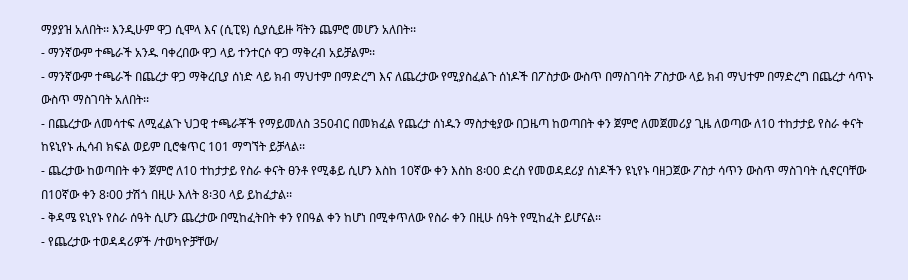ማያያዝ አለበት፡፡ እንዲሁም ዋጋ ሲሞላ እና (ሲፒዩ) ሲያሲይዙ ቫትን ጨምሮ መሆን አለበት፡፡
- ማንኛውም ተጫራች አንዱ ባቀረበው ዋጋ ላይ ተንተርሶ ዋጋ ማቅረብ አይቻልም፡፡
- ማንኛውም ተጫራች በጨረታ ዋጋ ማቅረቢያ ሰነድ ላይ ክብ ማህተም በማድረግ እና ለጨረታው የሚያስፈልጉ ሰነዶች በፖስታው ውስጥ በማስገባት ፖስታው ላይ ክብ ማህተም በማድረግ በጨረታ ሳጥኑ ውስጥ ማስገባት አለበት፡፡
- በጨረታው ለመሳተፍ ለሚፈልጉ ህጋዊ ተጫራቾች የማይመለስ 350ብር በመክፈል የጨረታ ሰነዱን ማስታቂያው በጋዜጣ ከወጣበት ቀን ጀምሮ ለመጀመሪያ ጊዜ ለወጣው ለ10 ተከታታይ የስራ ቀናት ከዩኒየኑ ሒሳብ ክፍል ወይም ቢሮቁጥር 101 ማግኘት ይቻላል፡፡
- ጨረታው ከወጣበት ቀን ጀምሮ ለ10 ተከታታይ የስራ ቀናት ፀንቶ የሚቆይ ሲሆን እስከ 10ኛው ቀን እስከ 8፡00 ድረስ የመወዳደሪያ ሰነዶችን ዩኒየኑ ባዘጋጀው ፖስታ ሳጥን ውስጥ ማስገባት ሲኖርባቸው በ10ኛው ቀን 8፡00 ታሽጎ በዚሁ እለት 8፡30 ላይ ይከፈታል፡፡
- ቅዳሜ ዩኒየኑ የስራ ሰዓት ሲሆን ጨረታው በሚከፈትበት ቀን የበዓል ቀን ከሆነ በሚቀጥለው የስራ ቀን በዚሁ ሰዓት የሚከፈት ይሆናል፡፡
- የጨረታው ተወዳዳሪዎች /ተወካዮቻቸው/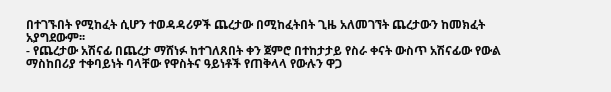በተገኙበት የሚከፈት ሲሆን ተወዳዳሪዎች ጨረታው በሚከፈትበት ጊዜ አለመገኘት ጨረታውን ከመክፈት አያግደውም፡፡
- የጨረታው አሽናፊ በጨረታ ማሸነፉ ከተገለጸበት ቀን ጀምሮ በተከታታይ የስራ ቀናት ውስጥ አሽናፊው የውል ማስከበሪያ ተቀባይነት ባላቸው የዋስትና ዓይነቶች የጠቅላላ የውሉን ዋጋ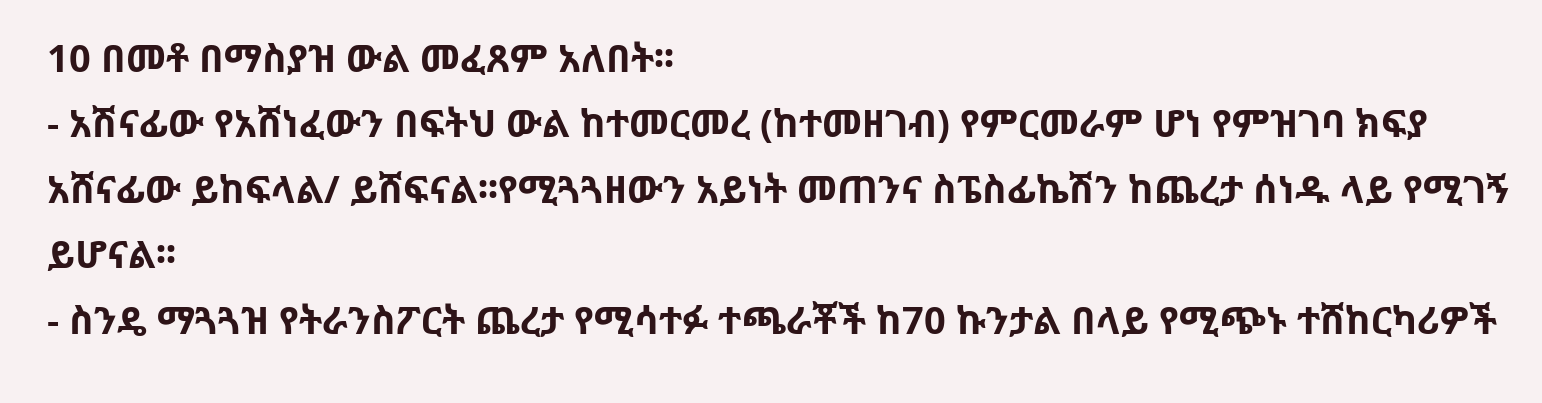10 በመቶ በማስያዝ ውል መፈጸም አለበት፡፡
- አሽናፊው የአሸነፈውን በፍትህ ውል ከተመርመረ (ከተመዘገብ) የምርመራም ሆነ የምዝገባ ክፍያ አሸናፊው ይከፍላል/ ይሸፍናል፡፡የሚጓጓዘውን አይነት መጠንና ስፔስፊኬሽን ከጨረታ ሰነዱ ላይ የሚገኝ ይሆናል፡፡
- ስንዴ ማጓጓዝ የትራንስፖርት ጨረታ የሚሳተፉ ተጫራቾች ከ70 ኩንታል በላይ የሚጭኑ ተሸከርካሪዎች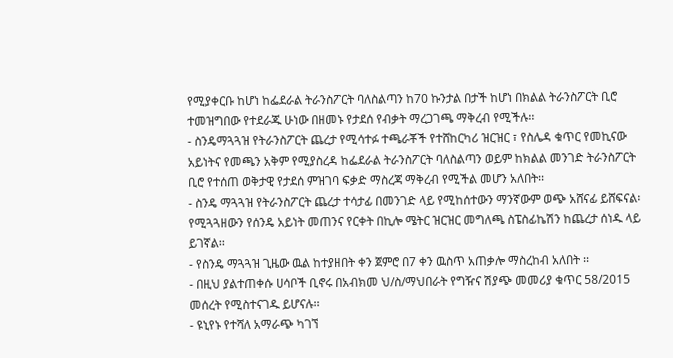የሚያቀርቡ ከሆነ ከፌደራል ትራንስፖርት ባለስልጣን ከ70 ኩንታል በታች ከሆነ በክልል ትራንስፖርት ቢሮ ተመዝግበው የተደራጁ ሁነው በዘመኑ የታደሰ የብቃት ማረጋገጫ ማቅረብ የሚችሉ፡፡
- ስንዴማጓጓዝ የትራንስፖርት ጨረታ የሚሳተፉ ተጫራቾች የተሸከርካሪ ዝርዝር ፣ የስሌዳ ቁጥር የመኪናው አይነትና የመጫን አቅም የሚያስረዳ ከፌደራል ትራንስፖርት ባለስልጣን ወይም ከክልል መንገድ ትራንስፖርት ቢሮ የተሰጠ ወቅታዊ የታደሰ ምዝገባ ፍቃድ ማስረጃ ማቅረብ የሚችል መሆን አለበት፡፡
- ስንዴ ማጓጓዝ የትራንስፖርት ጨረታ ተሳታፊ በመንገድ ላይ የሚከሰተውን ማንኛውም ወጭ አሸናፊ ይሸፍናል፡የሚጓጓዘውን የሰንዴ አይነት መጠንና የርቀት በኪሎ ሜትር ዝርዝር መግለጫ ስፔስፊኬሽን ከጨረታ ሰነዱ ላይ ይገኛል፡፡
- የስንዴ ማጓጓዝ ጊዜው ዉል ከተያዘበት ቀን ጀምሮ በ7 ቀን ዉስጥ አጠቃሎ ማስረከብ አለበት ፡፡
- በዚህ ያልተጠቀሱ ሀሳቦች ቢኖሩ በአብክመ ህ/ስ/ማህበራት የግዥና ሽያጭ መመሪያ ቁጥር 58/2015 መሰረት የሚስተናገዱ ይሆናሉ፡፡
- ዩኒየኑ የተሻለ አማራጭ ካገኘ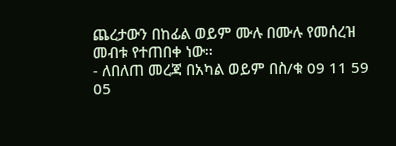ጨረታውን በከፊል ወይም ሙሉ በሙሉ የመሰረዝ መብቱ የተጠበቀ ነው፡፡
- ለበለጠ መረጃ በአካል ወይም በስ/ቁ 09 11 59 05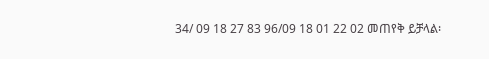34/ 09 18 27 83 96/09 18 01 22 02 መጠየቅ ይቻላል፡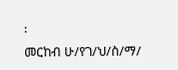፡
መርከብ ሁ/የገ/ህ/ስ/ማ/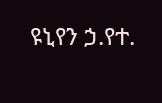ዩኒየን ኃ.የተ.